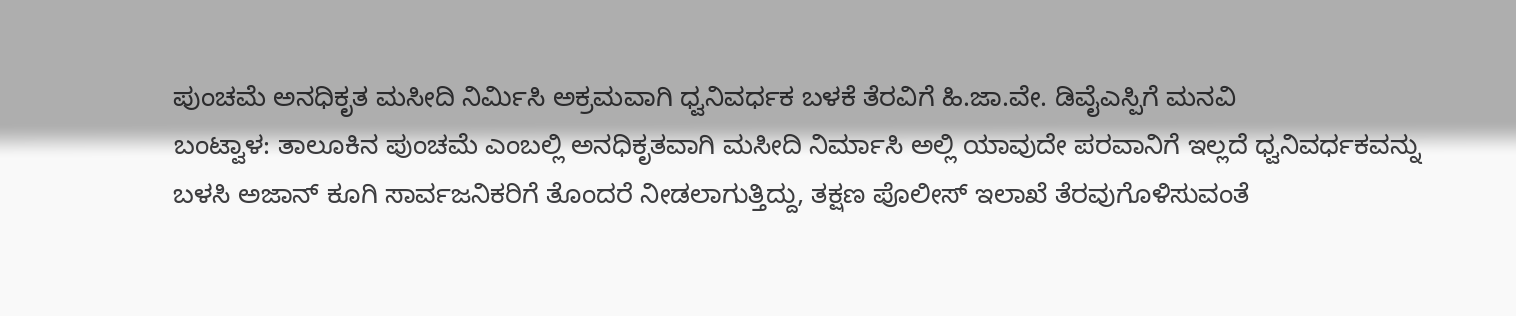ಪುಂಚಮೆ ಅನಧಿಕೃತ ಮಸೀದಿ ನಿರ್ಮಿಸಿ ಅಕ್ರಮವಾಗಿ ಧ್ವನಿವರ್ಧಕ ಬಳಕೆ ತೆರವಿಗೆ ಹಿ.ಜಾ.ವೇ. ಡಿವೈಎಸ್ಪಿಗೆ ಮನವಿ
ಬಂಟ್ವಾಳ: ತಾಲೂಕಿನ ಪುಂಚಮೆ ಎಂಬಲ್ಲಿ ಅನಧಿಕೃತವಾಗಿ ಮಸೀದಿ ನಿರ್ಮಾಸಿ ಅಲ್ಲಿ ಯಾವುದೇ ಪರವಾನಿಗೆ ಇಲ್ಲದೆ ಧ್ವನಿವರ್ಧಕವನ್ನು ಬಳಸಿ ಅಜಾನ್ ಕೂಗಿ ಸಾರ್ವಜನಿಕರಿಗೆ ತೊಂದರೆ ನೀಡಲಾಗುತ್ತಿದ್ದು, ತಕ್ಷಣ ಪೊಲೀಸ್ ಇಲಾಖೆ ತೆರವುಗೊಳಿಸುವಂತೆ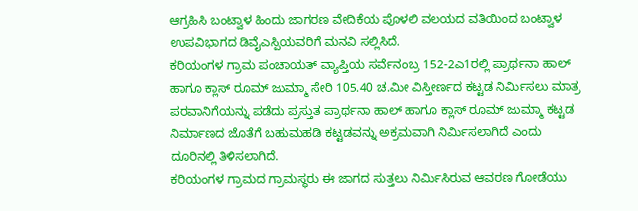ಆಗ್ರಹಿಸಿ ಬಂಟ್ವಾಳ ಹಿಂದು ಜಾಗರಣ ವೇದಿಕೆಯ ಪೊಳಲಿ ವಲಯದ ವತಿಯಿಂದ ಬಂಟ್ವಾಳ ಉಪವಿಭಾಗದ ಡಿವೈಎಸ್ಪಿಯವರಿಗೆ ಮನವಿ ಸಲ್ಲಿಸಿದೆ.
ಕರಿಯಂಗಳ ಗ್ರಾಮ ಪಂಚಾಯತ್ ವ್ಯಾಪ್ತಿಯ ಸರ್ವೆನಂಬ್ರ 152-2ಎ1ರಲ್ಲಿ ಪ್ರಾರ್ಥನಾ ಹಾಲ್ ಹಾಗೂ ಕ್ಲಾಸ್ ರೂಮ್ ಜುಮ್ಮಾ ಸೇರಿ 105.40 ಚ.ಮೀ ವಿಸ್ತೀರ್ಣದ ಕಟ್ಟಡ ನಿರ್ಮಿಸಲು ಮಾತ್ರ ಪರವಾನಿಗೆಯನ್ನು ಪಡೆದು ಪ್ರಸ್ತುತ ಪ್ರಾರ್ಥನಾ ಹಾಲ್ ಹಾಗೂ ಕ್ಲಾಸ್ ರೂಮ್ ಜುಮ್ಮಾ ಕಟ್ಟಡ ನಿರ್ಮಾಣದ ಜೊತೆಗೆ ಬಹುಮಹಡಿ ಕಟ್ಟಡವನ್ನು ಅಕ್ರಮವಾಗಿ ನಿರ್ಮಿಸಲಾಗಿದೆ ಎಂದು ದೂರಿನಲ್ಲಿ ತಿಳಿಸಲಾಗಿದೆ.
ಕರಿಯಂಗಳ ಗ್ರಾಮದ ಗ್ರಾಮಸ್ಥರು ಈ ಜಾಗದ ಸುತ್ತಲು ನಿರ್ಮಿಸಿರುವ ಆವರಣ ಗೋಡೆಯು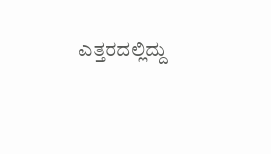ಎತ್ತರದಲ್ಲಿದ್ದು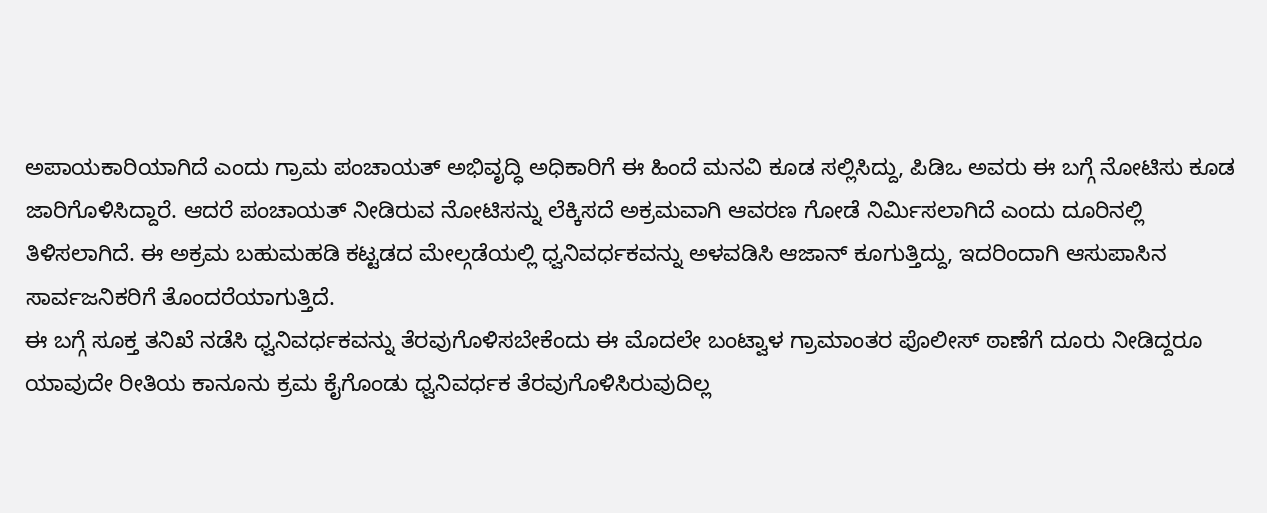ಅಪಾಯಕಾರಿಯಾಗಿದೆ ಎಂದು ಗ್ರಾಮ ಪಂಚಾಯತ್ ಅಭಿವೃದ್ಧಿ ಅಧಿಕಾರಿಗೆ ಈ ಹಿಂದೆ ಮನವಿ ಕೂಡ ಸಲ್ಲಿಸಿದ್ದು, ಪಿಡಿಒ ಅವರು ಈ ಬಗ್ಗೆ ನೋಟಿಸು ಕೂಡ ಜಾರಿಗೊಳಿಸಿದ್ದಾರೆ. ಆದರೆ ಪಂಚಾಯತ್ ನೀಡಿರುವ ನೋಟಿಸನ್ನು ಲೆಕ್ಕಿಸದೆ ಅಕ್ರಮವಾಗಿ ಆವರಣ ಗೋಡೆ ನಿರ್ಮಿಸಲಾಗಿದೆ ಎಂದು ದೂರಿನಲ್ಲಿ ತಿಳಿಸಲಾಗಿದೆ. ಈ ಅಕ್ರಮ ಬಹುಮಹಡಿ ಕಟ್ಟಡದ ಮೇಲ್ಗಡೆಯಲ್ಲಿ ಧ್ವನಿವರ್ಧಕವನ್ನು ಅಳವಡಿಸಿ ಆಜಾನ್ ಕೂಗುತ್ತಿದ್ದು, ಇದರಿಂದಾಗಿ ಆಸುಪಾಸಿನ ಸಾರ್ವಜನಿಕರಿಗೆ ತೊಂದರೆಯಾಗುತ್ತಿದೆ.
ಈ ಬಗ್ಗೆ ಸೂಕ್ತ ತನಿಖೆ ನಡೆಸಿ ಧ್ವನಿವರ್ಧಕವನ್ನು ತೆರವುಗೊಳಿಸಬೇಕೆಂದು ಈ ಮೊದಲೇ ಬಂಟ್ವಾಳ ಗ್ರಾಮಾಂತರ ಪೊಲೀಸ್ ಠಾಣೆಗೆ ದೂರು ನೀಡಿದ್ದರೂ ಯಾವುದೇ ರೀತಿಯ ಕಾನೂನು ಕ್ರಮ ಕೈಗೊಂಡು ಧ್ವನಿವರ್ಧಕ ತೆರವುಗೊಳಿಸಿರುವುದಿಲ್ಲ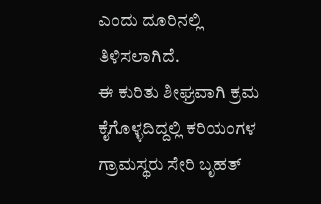ಎಂದು ದೂರಿನಲ್ಲಿ ತಿಳಿಸಲಾಗಿದೆ.
ಈ ಕುರಿತು ಶೀಘ್ರವಾಗಿ ಕ್ರಮ ಕೈಗೊಳ್ಳದಿದ್ದಲ್ಲಿ ಕರಿಯಂಗಳ ಗ್ರಾಮಸ್ಥರು ಸೇರಿ ಬೃಹತ್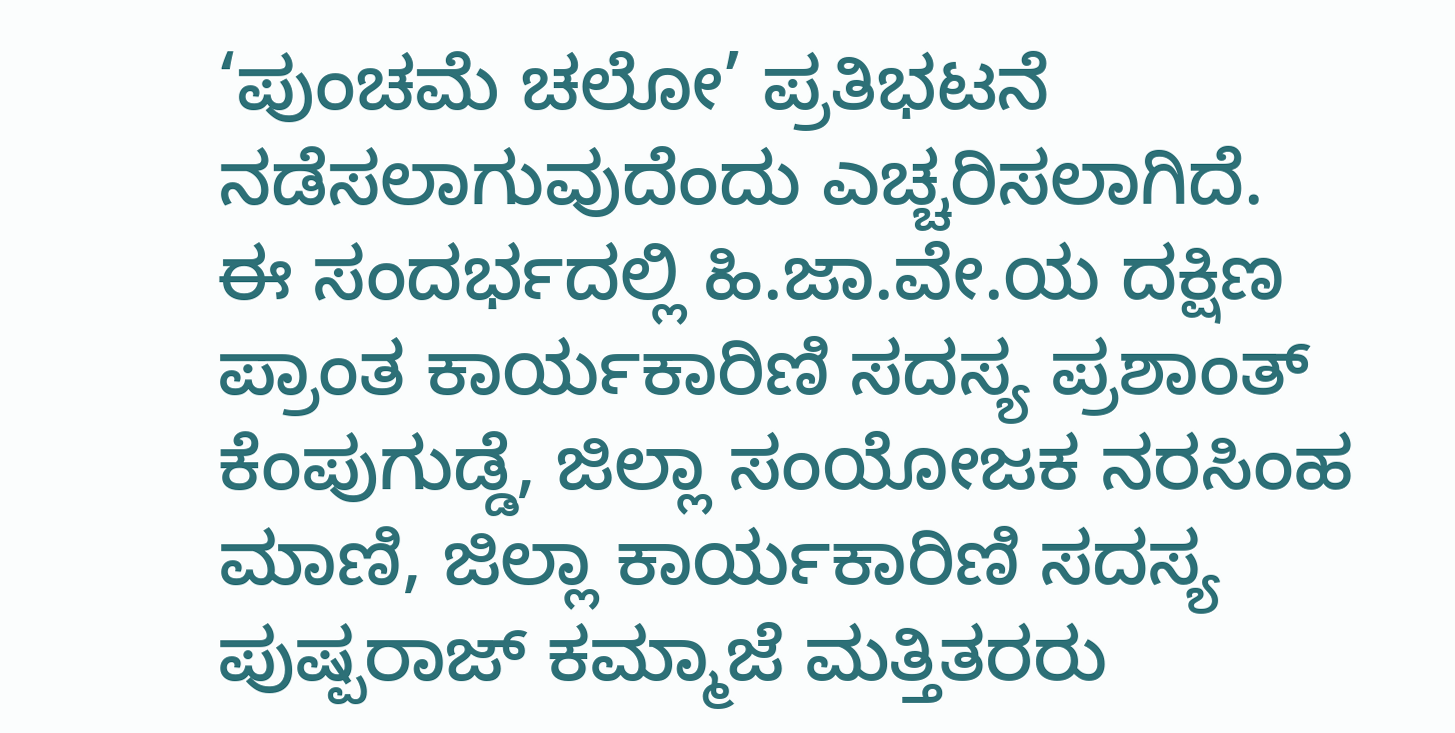‘ಪುಂಚಮೆ ಚಲೋ’ ಪ್ರತಿಭಟನೆ ನಡೆಸಲಾಗುವುದೆಂದು ಎಚ್ಚರಿಸಲಾಗಿದೆ.
ಈ ಸಂದರ್ಭದಲ್ಲಿ ಹಿ.ಜಾ.ವೇ.ಯ ದಕ್ಷಿಣ ಪ್ರಾಂತ ಕಾರ್ಯಕಾರಿಣಿ ಸದಸ್ಯ ಪ್ರಶಾಂತ್ ಕೆಂಪುಗುಡ್ಡೆ, ಜಿಲ್ಲಾ ಸಂಯೋಜಕ ನರಸಿಂಹ ಮಾಣಿ, ಜಿಲ್ಲಾ ಕಾರ್ಯಕಾರಿಣಿ ಸದಸ್ಯ ಪುಷ್ಪರಾಜ್ ಕಮ್ಮಾಜೆ ಮತ್ತಿತರರು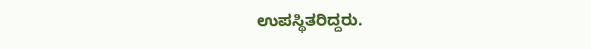ಉಪಸ್ಥಿತರಿದ್ದರು.